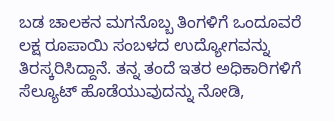ಬಡ ಚಾಲಕನ ಮಗನೊಬ್ಬ ತಿಂಗಳಿಗೆ ಒಂದೂವರೆ ಲಕ್ಷ ರೂಪಾಯಿ ಸಂಬಳದ ಉದ್ಯೋಗವನ್ನು ತಿರಸ್ಕರಿಸಿದ್ದಾನೆ. ತನ್ನ ತಂದೆ ಇತರ ಅಧಿಕಾರಿಗಳಿಗೆ ಸೆಲ್ಯೂಟ್ ಹೊಡೆಯುವುದನ್ನು ನೋಡಿ,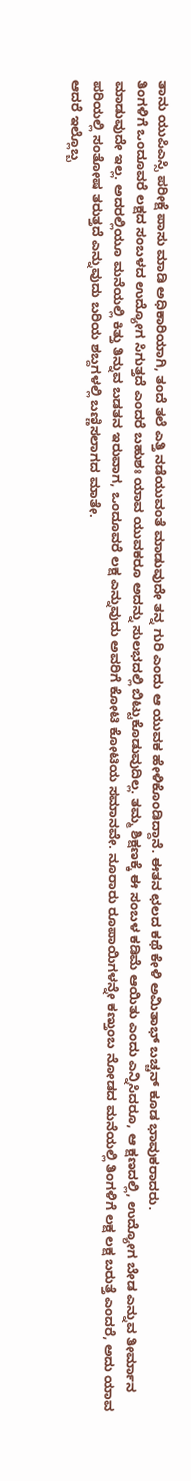ತಾನು ಯುಪಿಎಸ್ಸಿ ಪರೀಕ್ಷೆ ಪಾಸು ಮಾಡಿ ಅಧಿಕಾರಿಯಾಗಿ, ತಂದೆ ತಲೆ ಎತ್ತಿ ನಡೆಯುವಂತೆ ಮಾಡುವುದೇ ತನ್ನ ಗುರಿ ಎಂದು ಆ ಯುವಕ ಹೇಳಿಕೊಂಡಿದ್ದಾನೆ. ಈತನ ಛಲದ ಕಥೆ ಕೇಳಿ ಅಮಿತಾಭ್ ಬಚ್ಚನ್ ಕೂಡ ಭಾವುಕರಾದರು.
ತಿಂಗಳಿಗೆ ಒಂದೂವರೆ ಲಕ್ಷದ ಸಂಬಳದ ಉದ್ಯೋಗ ಸಿಗುತ್ತದೆ ಎಂದರೆ ಬಹುಶಃ ಯಾವ ಯುವಕರೂ ಅದನ್ನು ಸುಲಭದಲ್ಲಿ ಬಿಟ್ಟುಕೊಡುವುದಿಲ್ಲ. ತಮ್ಮ ಶಿಕ್ಷಣಕ್ಕೆ ಈ ಸಂಬಳ ಕಡಿಮೆ ಆಯಿತು ಎಂದು ಎನ್ನಿಸಿದರೂ, ಆ ಕ್ಷಣದಲ್ಲಿ, ಉದ್ಯೋಗ ಬೇಡ ಎನ್ನುವ ತೀರ್ಮಾನ ಮಾಡುವುದೇ ಇಲ್ಲ. ಅದರಲ್ಲಿಯೂ ಮನೆಯಲ್ಲಿ ಕಿತ್ತು ತಿನ್ನುವ ಬಡತನ ಇರುವಾಗ, ಒಂದೂವರೆ ಲಕ್ಷ ಎನ್ನುವುದು ಅವರಿಗೆ ಕೋಟಿ ಕೋಟಿಯ ಸಮಾನವೇ. ನೂರಾರು ರೂಪಾಯಿಗಳನ್ನೇ ಕಣ್ತುಂಬ ನೋಡದ ಮನೆಯಲ್ಲಿ ತಿಂಗಳಿಗೆ ಲಕ್ಷ ಲಕ್ಷ ಬರುತ್ತೆ ಎಂದರೆ, ಅದು ಯಾವ ಪರಿಯಲ್ಲಿ ಸಂತೋಷ ತರುತ್ತದೆ ಎನ್ನುವುದು ಬರಿಯ ಶಬ್ದಗಳಲ್ಲಿ ಬಣ್ಣಿಸಲಾಗದ ಮಾತೇ.
ಆದರೆ ಇಲ್ಲೊಬ್ಬ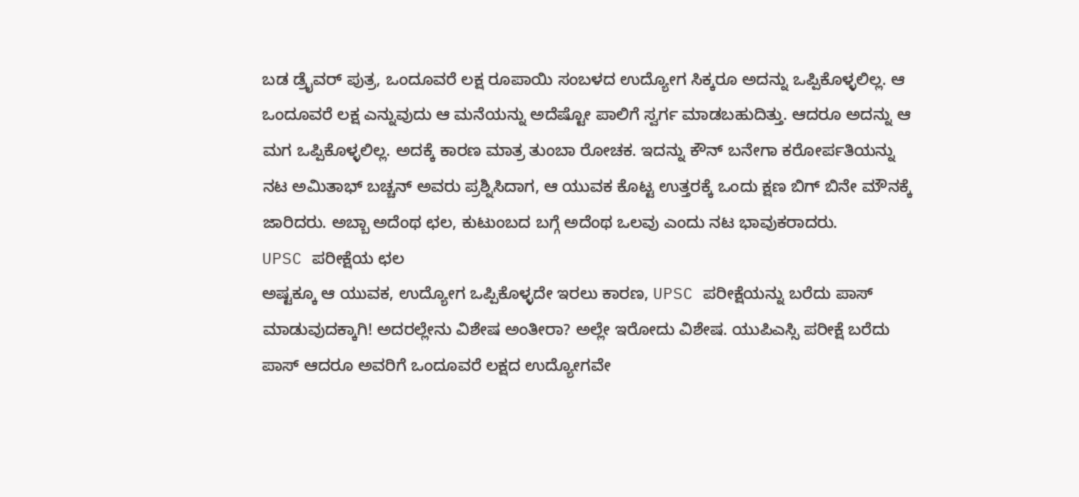ಬಡ ಡ್ರೈವರ್ ಪುತ್ರ, ಒಂದೂವರೆ ಲಕ್ಷ ರೂಪಾಯಿ ಸಂಬಳದ ಉದ್ಯೋಗ ಸಿಕ್ಕರೂ ಅದನ್ನು ಒಪ್ಪಿಕೊಳ್ಳಲಿಲ್ಲ. ಆ ಒಂದೂವರೆ ಲಕ್ಷ ಎನ್ನುವುದು ಆ ಮನೆಯನ್ನು ಅದೆಷ್ಟೋ ಪಾಲಿಗೆ ಸ್ವರ್ಗ ಮಾಡಬಹುದಿತ್ತು. ಆದರೂ ಅದನ್ನು ಆ ಮಗ ಒಪ್ಪಿಕೊಳ್ಳಲಿಲ್ಲ. ಅದಕ್ಕೆ ಕಾರಣ ಮಾತ್ರ ತುಂಬಾ ರೋಚಕ. ಇದನ್ನು ಕೌನ್ ಬನೇಗಾ ಕರೋರ್ಪತಿಯನ್ನು ನಟ ಅಮಿತಾಭ್ ಬಚ್ಚನ್ ಅವರು ಪ್ರಶ್ನಿಸಿದಾಗ, ಆ ಯುವಕ ಕೊಟ್ಟ ಉತ್ತರಕ್ಕೆ ಒಂದು ಕ್ಷಣ ಬಿಗ್ ಬಿನೇ ಮೌನಕ್ಕೆ ಜಾರಿದರು. ಅಬ್ಬಾ ಅದೆಂಥ ಛಲ, ಕುಟುಂಬದ ಬಗ್ಗೆ ಅದೆಂಥ ಒಲವು ಎಂದು ನಟ ಭಾವುಕರಾದರು.
UPSC ಪರೀಕ್ಷೆಯ ಛಲ
ಅಷ್ಟಕ್ಕೂ ಆ ಯುವಕ, ಉದ್ಯೋಗ ಒಪ್ಪಿಕೊಳ್ಳದೇ ಇರಲು ಕಾರಣ, UPSC ಪರೀಕ್ಷೆಯನ್ನು ಬರೆದು ಪಾಸ್ ಮಾಡುವುದಕ್ಕಾಗಿ! ಅದರಲ್ಲೇನು ವಿಶೇಷ ಅಂತೀರಾ? ಅಲ್ಲೇ ಇರೋದು ವಿಶೇಷ. ಯುಪಿಎಸ್ಸಿ ಪರೀಕ್ಷೆ ಬರೆದು ಪಾಸ್ ಆದರೂ ಅವರಿಗೆ ಒಂದೂವರೆ ಲಕ್ಷದ ಉದ್ಯೋಗವೇ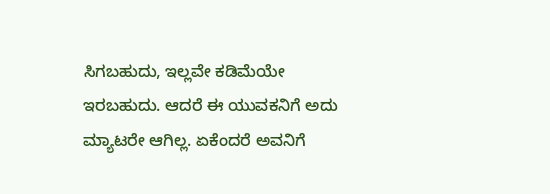ಸಿಗಬಹುದು, ಇಲ್ಲವೇ ಕಡಿಮೆಯೇ ಇರಬಹುದು. ಆದರೆ ಈ ಯುವಕನಿಗೆ ಅದು ಮ್ಯಾಟರೇ ಆಗಿಲ್ಲ. ಏಕೆಂದರೆ ಅವನಿಗೆ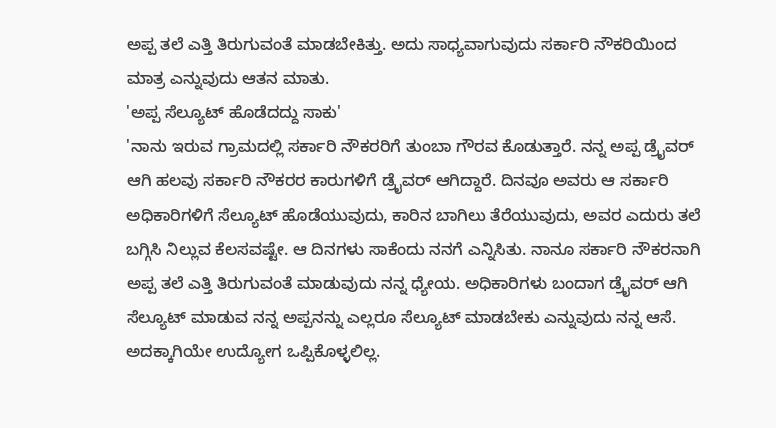ಅಪ್ಪ ತಲೆ ಎತ್ತಿ ತಿರುಗುವಂತೆ ಮಾಡಬೇಕಿತ್ತು. ಅದು ಸಾಧ್ಯವಾಗುವುದು ಸರ್ಕಾರಿ ನೌಕರಿಯಿಂದ ಮಾತ್ರ ಎನ್ನುವುದು ಆತನ ಮಾತು.
'ಅಪ್ಪ ಸೆಲ್ಯೂಟ್ ಹೊಡೆದದ್ದು ಸಾಕು'
'ನಾನು ಇರುವ ಗ್ರಾಮದಲ್ಲಿ ಸರ್ಕಾರಿ ನೌಕರರಿಗೆ ತುಂಬಾ ಗೌರವ ಕೊಡುತ್ತಾರೆ. ನನ್ನ ಅಪ್ಪ ಡ್ರೈವರ್ ಆಗಿ ಹಲವು ಸರ್ಕಾರಿ ನೌಕರರ ಕಾರುಗಳಿಗೆ ಡ್ರೈವರ್ ಆಗಿದ್ದಾರೆ. ದಿನವೂ ಅವರು ಆ ಸರ್ಕಾರಿ ಅಧಿಕಾರಿಗಳಿಗೆ ಸೆಲ್ಯೂಟ್ ಹೊಡೆಯುವುದು, ಕಾರಿನ ಬಾಗಿಲು ತೆರೆಯುವುದು, ಅವರ ಎದುರು ತಲೆ ಬಗ್ಗಿಸಿ ನಿಲ್ಲುವ ಕೆಲಸವಷ್ಟೇ. ಆ ದಿನಗಳು ಸಾಕೆಂದು ನನಗೆ ಎನ್ನಿಸಿತು. ನಾನೂ ಸರ್ಕಾರಿ ನೌಕರನಾಗಿ ಅಪ್ಪ ತಲೆ ಎತ್ತಿ ತಿರುಗುವಂತೆ ಮಾಡುವುದು ನನ್ನ ಧ್ಯೇಯ. ಅಧಿಕಾರಿಗಳು ಬಂದಾಗ ಡ್ರೈವರ್ ಆಗಿ ಸೆಲ್ಯೂಟ್ ಮಾಡುವ ನನ್ನ ಅಪ್ಪನನ್ನು ಎಲ್ಲರೂ ಸೆಲ್ಯೂಟ್ ಮಾಡಬೇಕು ಎನ್ನುವುದು ನನ್ನ ಆಸೆ. ಅದಕ್ಕಾಗಿಯೇ ಉದ್ಯೋಗ ಒಪ್ಪಿಕೊಳ್ಳಲಿಲ್ಲ.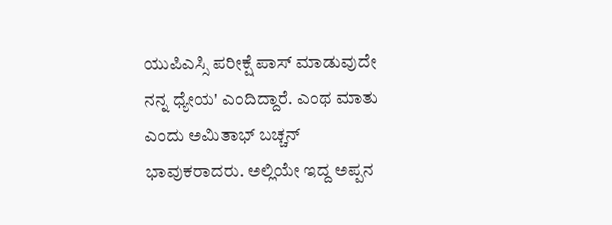ಯುಪಿಎಸ್ಸಿ ಪರೀಕ್ಷೆ ಪಾಸ್ ಮಾಡುವುದೇ ನನ್ನ ಧ್ಯೇಯ' ಎಂದಿದ್ದಾರೆ. ಎಂಥ ಮಾತು ಎಂದು ಅಮಿತಾಭ್ ಬಚ್ಚನ್ ಭಾವುಕರಾದರು. ಅಲ್ಲಿಯೇ ಇದ್ದ ಅಪ್ಪನ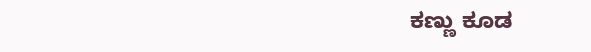ಕಣ್ಣು ಕೂಡ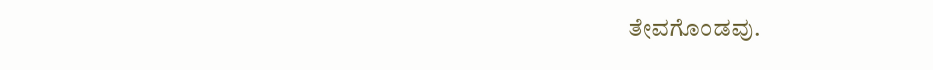ತೇವಗೊಂಡವು.